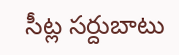సీట్ల సర్దుబాటు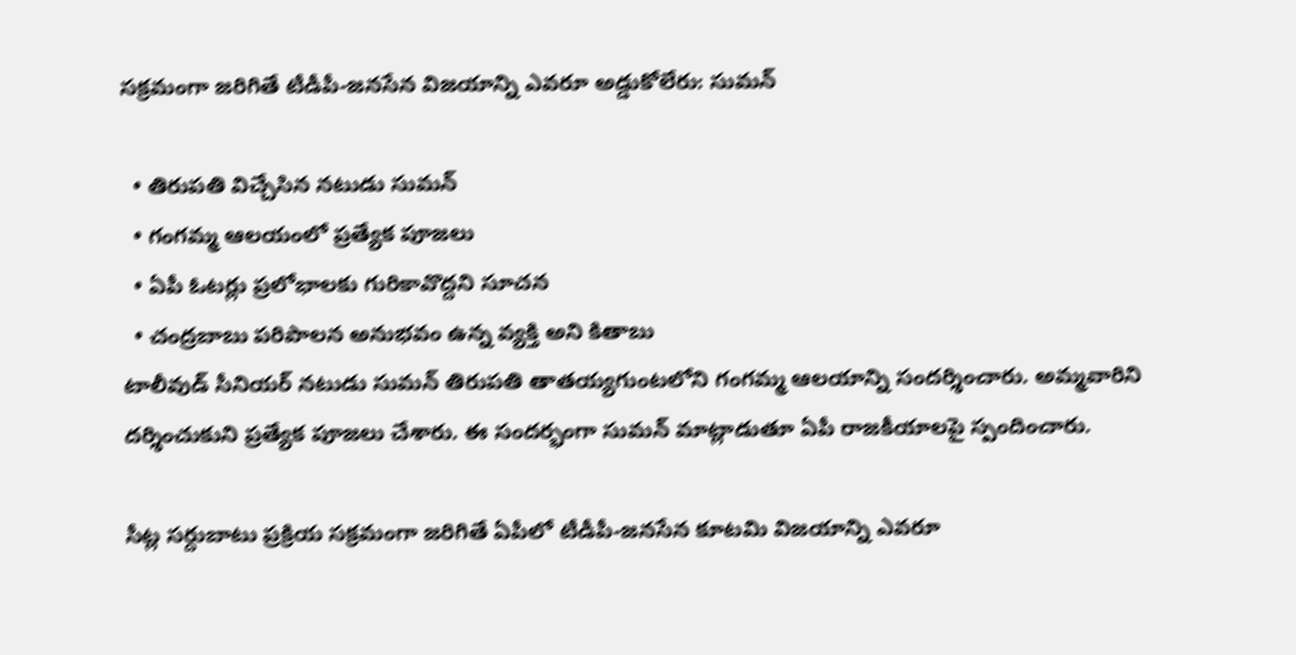సక్రమంగా జరిగితే టీడీపీ-జనసేన విజయాన్ని ఎవరూ అడ్డుకోలేరు: సుమన్

  • తిరుపతి విచ్చేసిన నటుడు సుమన్
  • గంగమ్మ ఆలయంలో ప్రత్యేక పూజలు
  • ఏపీ ఓటర్లు ప్రలోభాలకు గురికావొద్దని సూచన
  • చంద్రబాబు పరిపాలన అనుభవం ఉన్న వ్యక్తి అని కితాబు
టాలీవుడ్ సీనియర్ నటుడు సుమన్ తిరుపతి తాతయ్యగుంటలోని గంగమ్మ ఆలయాన్ని సందర్శించారు. అమ్మవారిని దర్శించుకుని ప్రత్యేక పూజలు చేశారు. ఈ సందర్భంగా సుమన్ మాట్లాడుతూ ఏపీ రాజకీయాలపై స్పందించారు.

సీట్ల సర్దుబాటు ప్రక్రియ సక్రమంగా జరిగితే ఏపీలో టీడీపీ-జనసేన కూటమి విజయాన్ని ఎవరూ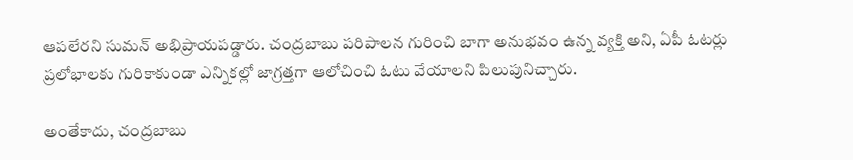ఆపలేరని సుమన్ అభిప్రాయపడ్డారు. చంద్రబాబు పరిపాలన గురించి బాగా అనుభవం ఉన్న వ్యక్తి అని, ఏపీ ఓటర్లు ప్రలోభాలకు గురికాకుండా ఎన్నికల్లో జాగ్రత్తగా ఆలోచించి ఓటు వేయాలని పిలుపునిచ్చారు.

అంతేకాదు, చంద్రబాబు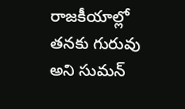రాజకీయాల్లో తనకు గురువు అని సుమన్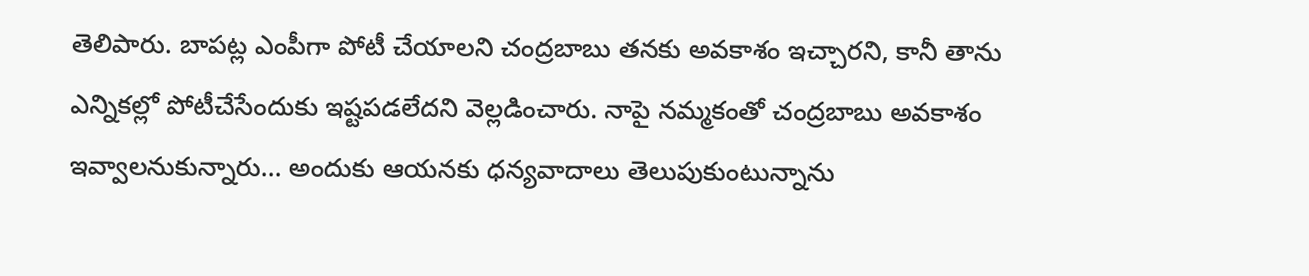తెలిపారు. బాపట్ల ఎంపీగా పోటీ చేయాలని చంద్రబాబు తనకు అవకాశం ఇచ్చారని, కానీ తాను ఎన్నికల్లో పోటీచేసేందుకు ఇష్టపడలేదని వెల్లడించారు. నాపై నమ్మకంతో చంద్రబాబు అవకాశం ఇవ్వాలనుకున్నారు... అందుకు ఆయనకు ధన్యవాదాలు తెలుపుకుంటున్నాను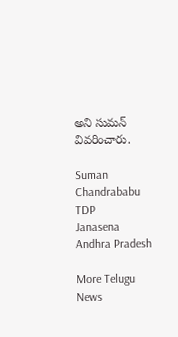అని సుమన్ వివరించారు.

Suman
Chandrababu
TDP
Janasena
Andhra Pradesh

More Telugu News